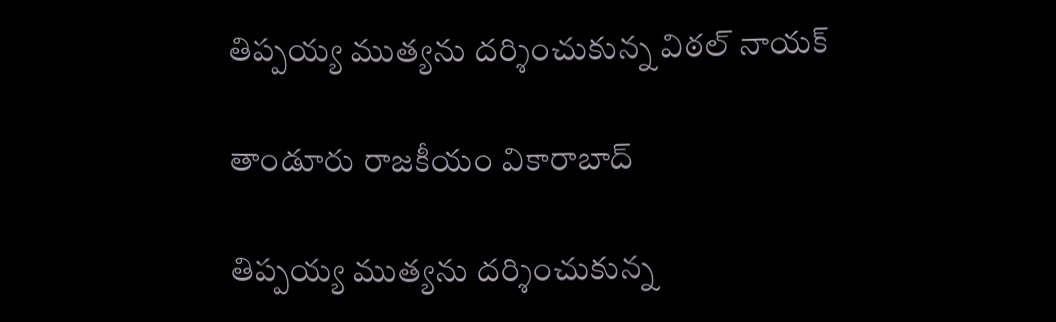తిప్పయ్య ముత్యను దర్శించుకున్న విఠల్ నాయక్

తాండూరు రాజకీయం వికారాబాద్

తిప్పయ్య ముత్యను దర్శించుకున్న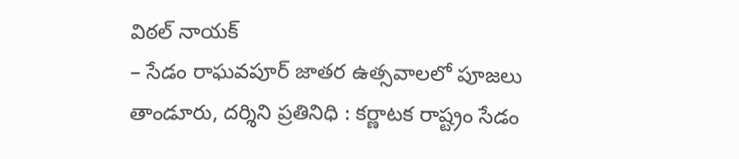విఠల్ నాయక్
– సేడం రాఘవపూర్‌ జాతర ఉత్సవాలలో పూజలు
తాండూరు, దర్శిని ప్రతినిధి : కర్ణాటక రాష్ట్రం సేడం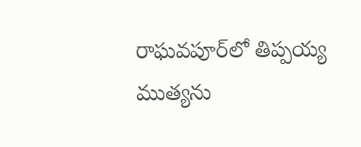రాఘవపూర్‌లో తిప్పయ్య ముత్యను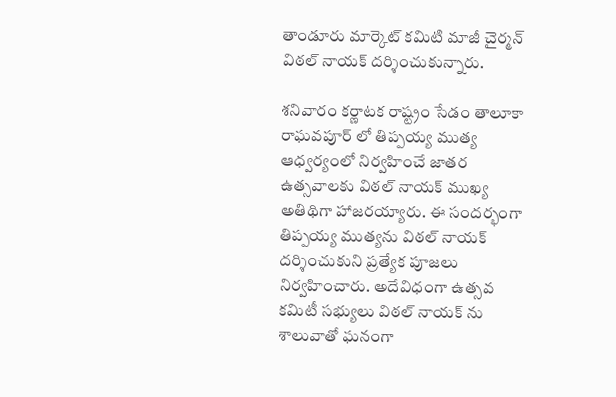తాండూరు మార్కెట్ కమిటి మాజీ చైర్మన్ విఠల్ నాయక్‌ దర్శించుకున్నారు.

శనివారం కర్ణాటక రాష్ట్రం సేడం తాలూకా రాఘవపూర్ లో తిప్పయ్య ముత్య ఆధ్వర్యంలో నిర్వహించే జాతర ఉత్సవాలకు విఠల్ నాయక్ ముఖ్య అతిథిగా హాజరయ్యారు. ఈ సందర్భంగా తిప్పయ్య ముత్యను విఠల్‌ నాయక్ దర్శించుకుని ప్రత్యేక పూజలు నిర్వహించారు. అదేవిధంగా ఉత్సవ కమిటీ సభ్యులు విఠల్ నాయక్ ను శాలువాతో ఘనంగా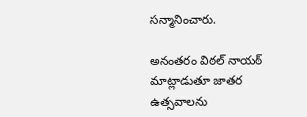సన్మానించారు.

అనంతరం విఠల్ నాయఠ్ మాట్లాడుతూ జాతర ఉత్సవాలను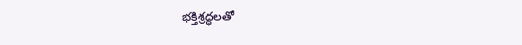భక్తిశ్రద్ధలతో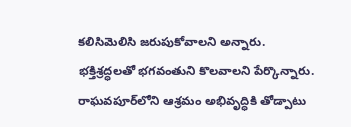కలిసిమెలిసి జరుపుకోవాలని అన్నారు. భక్తిశ్రద్ధలతో భగవంతుని కొలవాలని పేర్కొన్నారు. రాఘవపూర్‌లోని ఆశ్రమం అభివృద్ధికి తోడ్పాటు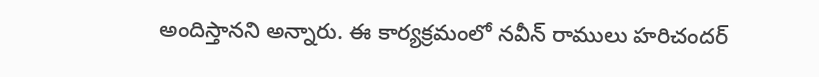అందిస్తానని అన్నారు. ఈ కార్యక్రమంలో నవీన్ రాములు హరిచందర్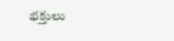భక్తులు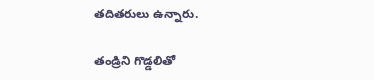తదితరులు ఉన్నారు.

తండ్రిని గొడ్డలితో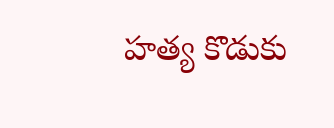హత్య కొడుకు